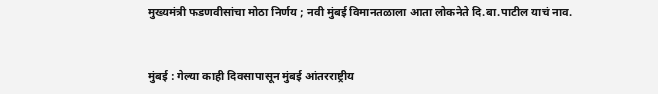मुख्यमंत्री फडणवीसांचा मोठा निर्णय ; नवी मुंबई विमानतळाला आता लोकनेते दि.बा.पाटील याचं नाव.


मुंबई : गेल्या काही दिवसापासून मुंबई आंतरराष्ट्रीय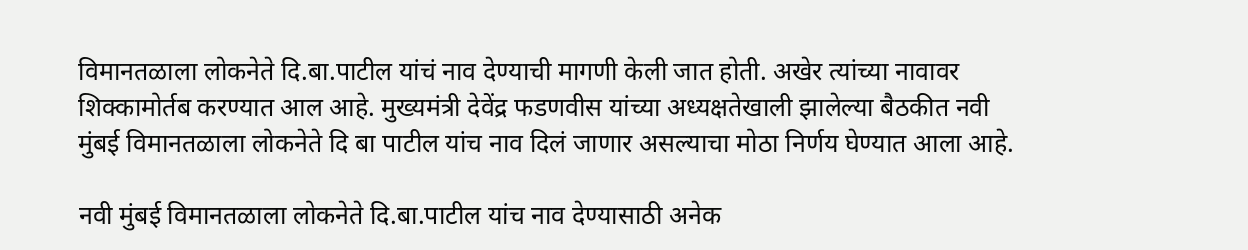विमानतळाला लोकनेते दि.बा.पाटील यांचं नाव देण्याची मागणी केली जात होती. अखेर त्यांच्या नावावर शिक्कामोर्तब करण्यात आल आहे. मुख्यमंत्री देवेंद्र फडणवीस यांच्या अध्यक्षतेखाली झालेल्या बैठकीत नवी मुंबई विमानतळाला लोकनेते दि बा पाटील यांच नाव दिलं जाणार असल्याचा मोठा निर्णय घेण्यात आला आहे.

नवी मुंबई विमानतळाला लोकनेते दि.बा.पाटील यांच नाव देण्यासाठी अनेक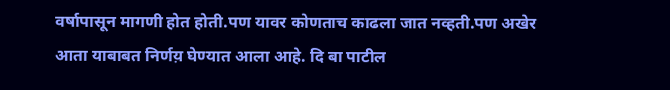वर्षापासून मागणी होत होती.पण यावर कोणताच काढला जात नव्हती.पण अखेर आता याबाबत निर्णय़ घेण्यात आला आहे. दि बा पाटील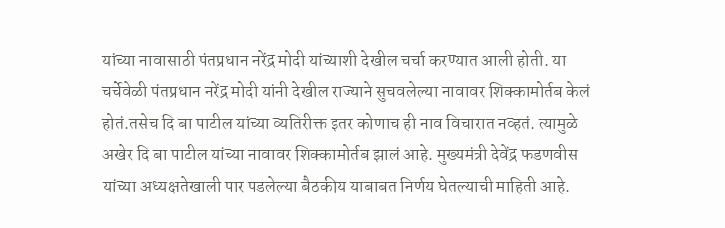यांच्या नावासाठी पंतप्रधान नरेंद्र मोदी यांच्याशी देखील चर्चा करण्यात आली होती. या चर्चेवेळी पंतप्रधान नरेंद्र मोदी यांनी देखील राज्याने सुचवलेल्या नावावर शिक्कामोर्तब केलं होतं.तसेच दि बा पाटील यांच्या व्यतिरीक्त इतर कोणाच ही नाव विचारात नव्हतं. त्यामुळे अखेर दि बा पाटील यांच्या नावावर शिक्कामोर्तब झालं आहे. मुख्यमंत्री देवेंद्र फडणवीस यांच्या अध्यक्षतेखाली पार पडलेल्या बैठकीय याबाबत निर्णय घेतल्याची माहिती आहे.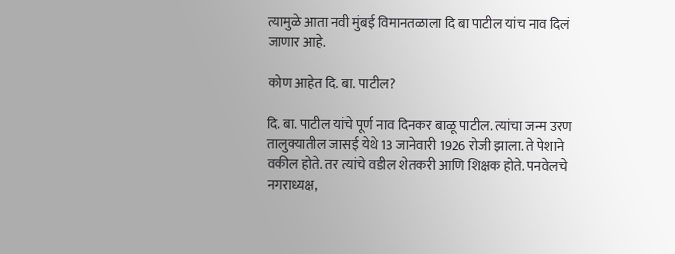त्यामुळे आता नवी मुंबई विमानतळाला दि बा पाटील यांच नाव दिलं जाणार आहे.

कोण आहेत दि. बा. पाटील?

दि. बा. पाटील यांचे पूर्ण नाव दिनकर बाळू पाटील. त्यांचा जन्म उरण तालुक्यातील जासई येथे 13 जानेवारी 1926 रोजी झाला. ते पेशाने वकील होते. तर त्यांचे वडील शेतकरी आणि शिक्षक होते. पनवेलचे नगराध्यक्ष,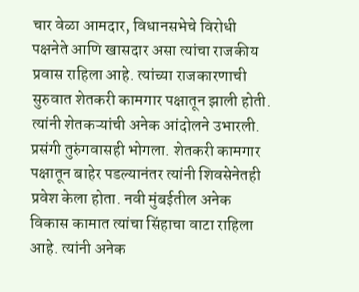चार वेळा आमदार, विधानसभेचे विरोधी पक्षनेते आणि खासदार असा त्यांचा राजकीय प्रवास राहिला आहे. त्यांच्या राजकारणाची सुरुवात शेतकरी कामगार पक्षातून झाली होती. त्यांनी शेतकऱ्यांची अनेक आंदोलने उभारली. प्रसंगी तुरुंगवासही भोगला. शेतकरी कामगार पक्षातून बाहेर पडल्यानंतर त्यांनी शिवसेनेतही प्रवेश केला होता. नवी मुंबईतील अनेक विकास कामात त्यांचा सिंहाचा वाटा राहिला आहे. त्यांनी अनेक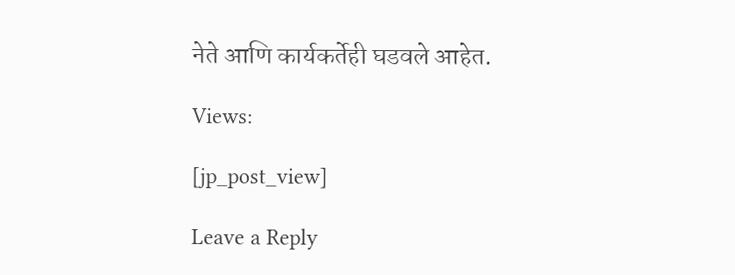नेते आणि कार्यकर्तेही घडवले आहेत.

Views:

[jp_post_view]

Leave a Reply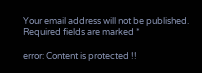Your email address will not be published. Required fields are marked *

error: Content is protected !!